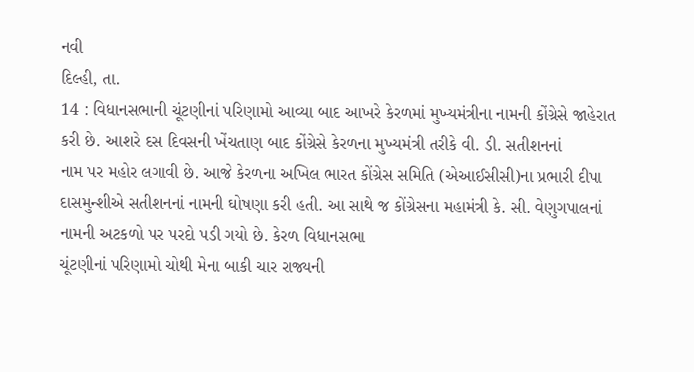નવી
દિલ્હી, તા.
14 : વિધાનસભાની ચૂંટણીનાં પરિણામો આવ્યા બાદ આખરે કેરળમાં મુખ્યમંત્રીના નામની કોંગ્રેસે જાહેરાત
કરી છે. આશરે દસ દિવસની ખેંચતાણ બાદ કોંગ્રેસે કેરળના મુખ્યમંત્રી તરીકે વી. ડી. સતીશનનાં
નામ પર મહોર લગાવી છે. આજે કેરળના અખિલ ભારત કોંગ્રેસ સમિતિ (એઆઈસીસી)ના પ્રભારી દીપા
દાસમુન્શીએ સતીશનનાં નામની ઘોષણા કરી હતી. આ સાથે જ કોંગ્રેસના મહામંત્રી કે. સી. વેણુગપાલનાં
નામની અટકળો પર પરદો પડી ગયો છે. કેરળ વિધાનસભા
ચૂંટણીનાં પરિણામો ચોથી મેના બાકી ચાર રાજ્યની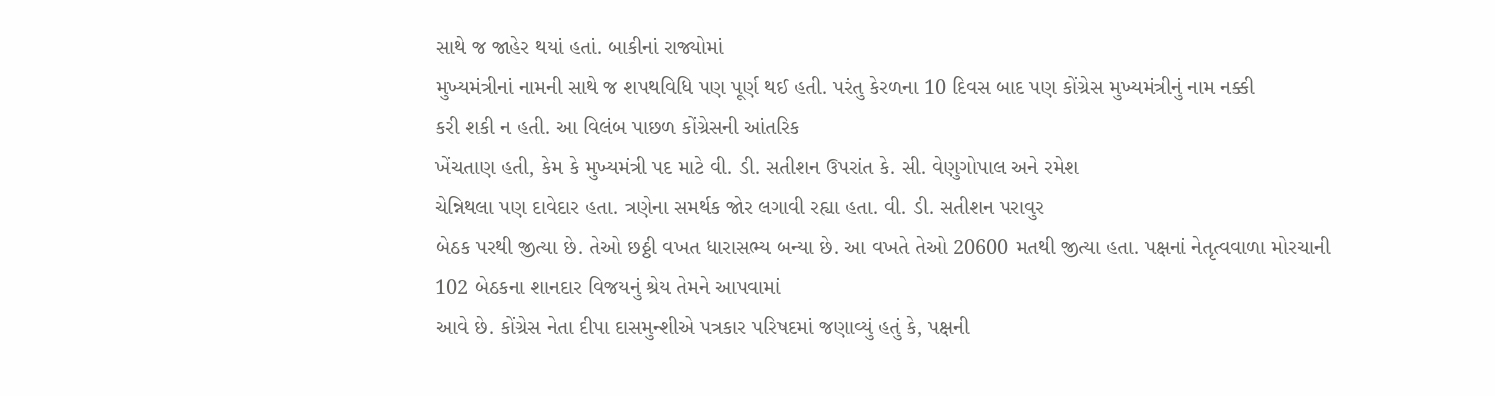સાથે જ જાહેર થયાં હતાં. બાકીનાં રાજ્યોમાં
મુખ્યમંત્રીનાં નામની સાથે જ શપથવિધિ પણ પૂર્ણ થઈ હતી. પરંતુ કેરળના 10 દિવસ બાદ પણ કોંગ્રેસ મુખ્યમંત્રીનું નામ નક્કી
કરી શકી ન હતી. આ વિલંબ પાછળ કોંગ્રેસની આંતરિક
ખેંચતાણ હતી, કેમ કે મુખ્યમંત્રી પદ માટે વી. ડી. સતીશન ઉપરાંત કે. સી. વેણુગોપાલ અને રમેશ
ચેન્નિથલા પણ દાવેદાર હતા. ત્રણેના સમર્થક જોર લગાવી રહ્યા હતા. વી. ડી. સતીશન પરાવુર
બેઠક પરથી જીત્યા છે. તેઓ છઠ્ઠી વખત ધારાસભ્ય બન્યા છે. આ વખતે તેઓ 20600 મતથી જીત્યા હતા. પક્ષનાં નેતૃત્વવાળા મોરચાની
102 બેઠકના શાનદાર વિજયનું શ્રેય તેમને આપવામાં
આવે છે. કોંગ્રેસ નેતા દીપા દાસમુન્શીએ પત્રકાર પરિષદમાં જણાવ્યું હતું કે, પક્ષની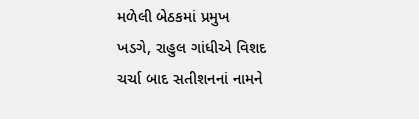મળેલી બેઠકમાં પ્રમુખ
ખડગે, રાહુલ ગાંધીએ વિશદ
ચર્ચા બાદ સતીશનનાં નામને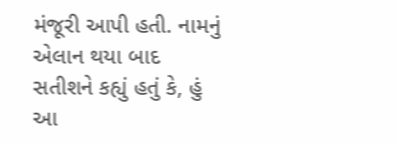મંજૂરી આપી હતી. નામનું એલાન થયા બાદ સતીશને કહ્યું હતું કે, હું
આ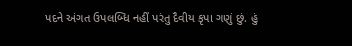પદને અંગત ઉપલબ્ધિ નહીં પરંતુ દૈવીય કૃપા ગણું છું. હું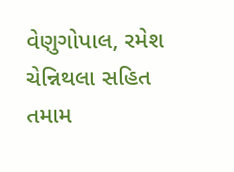વેણુગોપાલ, રમેશ ચેન્નિથલા સહિત તમામ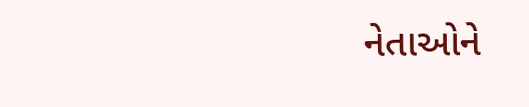નેતાઓને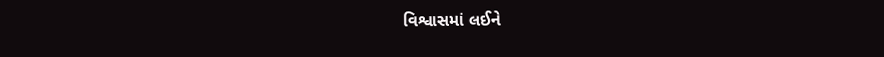વિશ્વાસમાં લઈને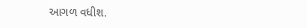આગળ વધીશ.